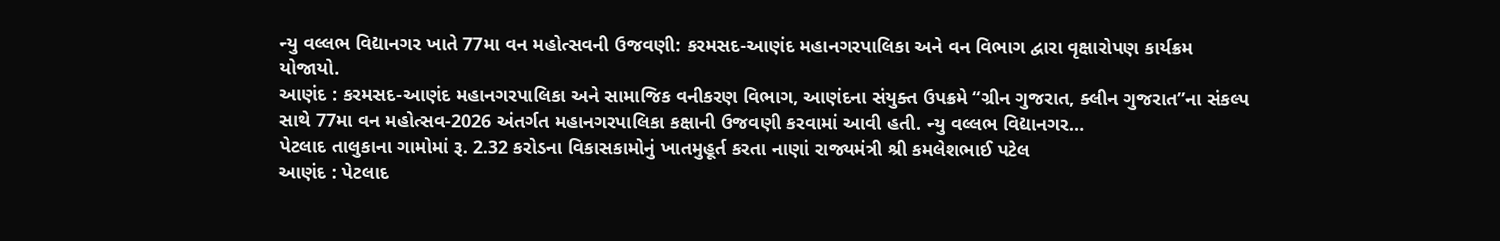ન્યુ વલ્લભ વિદ્યાનગર ખાતે 77મા વન મહોત્સવની ઉજવણી: કરમસદ-આણંદ મહાનગરપાલિકા અને વન વિભાગ દ્વારા વૃક્ષારોપણ કાર્યક્રમ યોજાયો.
આણંદ : કરમસદ-આણંદ મહાનગરપાલિકા અને સામાજિક વનીકરણ વિભાગ, આણંદના સંયુક્ત ઉપક્રમે “ગ્રીન ગુજરાત, ક્લીન ગુજરાત”ના સંકલ્પ સાથે 77મા વન મહોત્સવ-2026 અંતર્ગત મહાનગરપાલિકા કક્ષાની ઉજવણી કરવામાં આવી હતી. ન્યુ વલ્લભ વિદ્યાનગર…
પેટલાદ તાલુકાના ગામોમાં રૂ. 2.32 કરોડના વિકાસકામોનું ખાતમુહૂર્ત કરતા નાણાં રાજ્યમંત્રી શ્રી કમલેશભાઈ પટેલ
આણંદ : પેટલાદ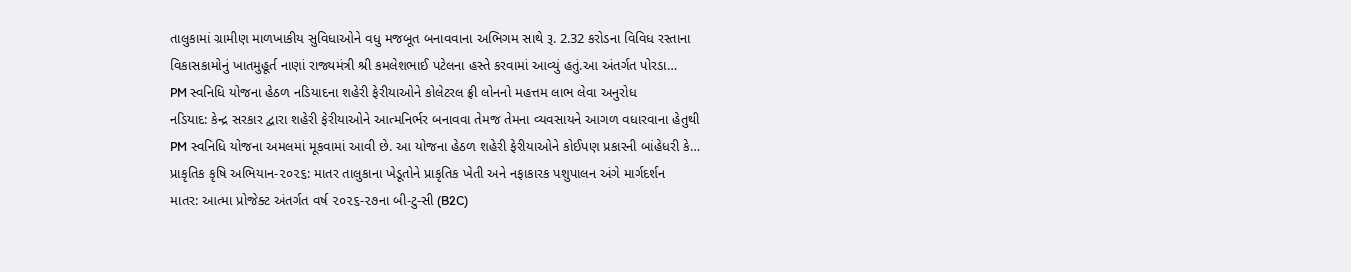તાલુકામાં ગ્રામીણ માળખાકીય સુવિધાઓને વધુ મજબૂત બનાવવાના અભિગમ સાથે રૂ. 2.32 કરોડના વિવિધ રસ્તાના વિકાસકામોનું ખાતમુહૂર્ત નાણાં રાજ્યમંત્રી શ્રી કમલેશભાઈ પટેલના હસ્તે કરવામાં આવ્યું હતું.આ અંતર્ગત પોરડા…
PM સ્વનિધિ યોજના હેઠળ નડિયાદના શહેરી ફેરીયાઓને કોલેટરલ ફ્રી લોનનો મહત્તમ લાભ લેવા અનુરોધ
નડિયાદ: કેન્દ્ર સરકાર દ્વારા શહેરી ફેરીયાઓને આત્મનિર્ભર બનાવવા તેમજ તેમના વ્યવસાયને આગળ વધારવાના હેતુથી PM સ્વનિધિ યોજના અમલમાં મૂકવામાં આવી છે. આ યોજના હેઠળ શહેરી ફેરીયાઓને કોઈપણ પ્રકારની બાંહેધરી કે…
પ્રાકૃતિક કૃષિ અભિયાન-૨૦૨૬: માતર તાલુકાના ખેડૂતોને પ્રાકૃતિક ખેતી અને નફાકારક પશુપાલન અંગે માર્ગદર્શન
માતર: આત્મા પ્રોજેક્ટ અંતર્ગત વર્ષ ૨૦૨૬-૨૭ના બી-ટુ-સી (B2C)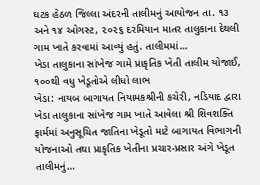ઘટક હેઠળ જિલ્લા અંદરની તાલીમનું આયોજન તા. ૧૩ અને ૧૪ ઓગસ્ટ, ૨૦૨૬ દરમિયાન માતર તાલુકાના દેથલી ગામ ખાતે કરવામાં આવ્યું હતું. તાલીમમાં…
ખેડા તાલુકાના સાંખેજ ગામે પ્રાકૃતિક ખેતી તાલીમ યોજાઈ, ૧૦૦થી વધુ ખેડૂતોએ લીધો લાભ
ખેડા: નાયબ બાગાયત નિયામકશ્રીની કચેરી, નડિયાદ દ્વારા ખેડા તાલુકાના સાંખેજ ગામ ખાતે આવેલા શ્રી શિવશક્તિ ફાર્મમાં અનુસૂચિત જાતિના ખેડૂતો માટે બાગાયત વિભાગની યોજનાઓ તથા પ્રાકૃતિક ખેતીના પ્રચાર-પ્રસાર અંગે ખેડૂત તાલીમનું…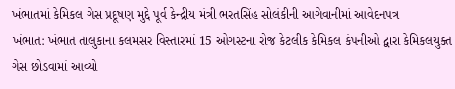ખંભાતમાં કેમિકલ ગેસ પ્રદૂષણ મુદ્દે પૂર્વ કેન્દ્રીય મંત્રી ભરતસિંહ સોલંકીની આગેવાનીમાં આવેદનપત્ર
ખંભાત: ખંભાત તાલુકાના કલમસર વિસ્તારમાં 15 ઓગસ્ટના રોજ કેટલીક કેમિકલ કંપનીઓ દ્વારા કેમિકલયુક્ત ગેસ છોડવામાં આવ્યો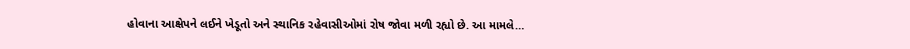હોવાના આક્ષેપને લઈને ખેડૂતો અને સ્થાનિક રહેવાસીઓમાં રોષ જોવા મળી રહ્યો છે. આ મામલે…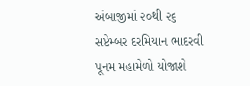અંબાજીમાં ૨૦થી ૨૬ સપ્ટેમ્બર દરમિયાન ભાદરવી પૂનમ મહામેળો યોજાશે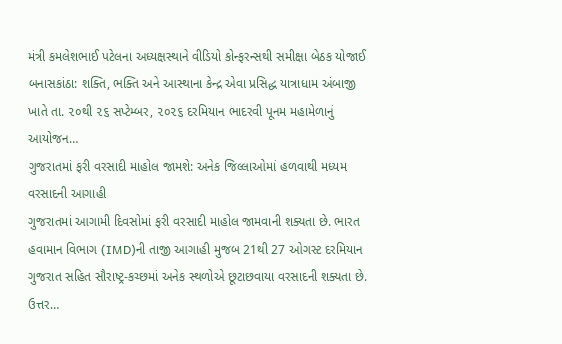મંત્રી કમલેશભાઈ પટેલના અધ્યક્ષસ્થાને વીડિયો કોન્ફરન્સથી સમીક્ષા બેઠક યોજાઈ બનાસકાંઠા: શક્તિ, ભક્તિ અને આસ્થાના કેન્દ્ર એવા પ્રસિદ્ધ યાત્રાધામ અંબાજી ખાતે તા. ૨૦થી ૨૬ સપ્ટેમ્બર, ૨૦૨૬ દરમિયાન ભાદરવી પૂનમ મહામેળાનું આયોજન…
ગુજરાતમાં ફરી વરસાદી માહોલ જામશે: અનેક જિલ્લાઓમાં હળવાથી મધ્યમ વરસાદની આગાહી
ગુજરાતમાં આગામી દિવસોમાં ફરી વરસાદી માહોલ જામવાની શક્યતા છે. ભારત હવામાન વિભાગ (IMD)ની તાજી આગાહી મુજબ 21થી 27 ઓગસ્ટ દરમિયાન ગુજરાત સહિત સૌરાષ્ટ્ર-કચ્છમાં અનેક સ્થળોએ છૂટાછવાયા વરસાદની શક્યતા છે. ઉત્તર…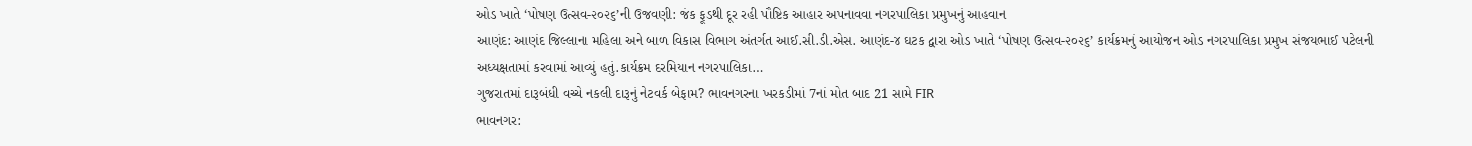ઓડ ખાતે ‘પોષણ ઉત્સવ-૨૦૨૬’ની ઉજવણી: જંક ફૂડથી દૂર રહી પૌષ્ટિક આહાર અપનાવવા નગરપાલિકા પ્રમુખનું આહવાન
આણંદ: આણંદ જિલ્લાના મહિલા અને બાળ વિકાસ વિભાગ અંતર્ગત આઈ.સી.ડી.એસ. આણંદ-૪ ઘટક દ્વારા ઓડ ખાતે ‘પોષણ ઉત્સવ-૨૦૨૬’ કાર્યક્રમનું આયોજન ઓડ નગરપાલિકા પ્રમુખ સંજયભાઈ પટેલની અધ્યક્ષતામાં કરવામાં આવ્યું હતું.કાર્યક્રમ દરમિયાન નગરપાલિકા…
ગુજરાતમાં દારૂબંધી વચ્ચે નકલી દારૂનું નેટવર્ક બેફામ? ભાવનગરના ખરકડીમાં 7નાં મોત બાદ 21 સામે FIR
ભાવનગર: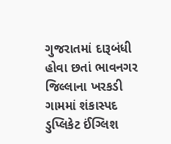ગુજરાતમાં દારૂબંધી હોવા છતાં ભાવનગર જિલ્લાના ખરકડી ગામમાં શંકાસ્પદ ડુપ્લિકેટ ઈંગ્લિશ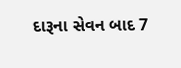દારૂના સેવન બાદ 7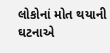લોકોનાં મોત થયાની ઘટનાએ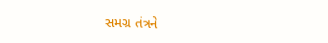સમગ્ર તંત્રને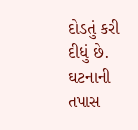દોડતું કરી દીધું છે. ઘટનાની તપાસ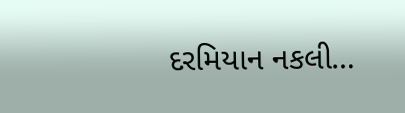દરમિયાન નકલી…